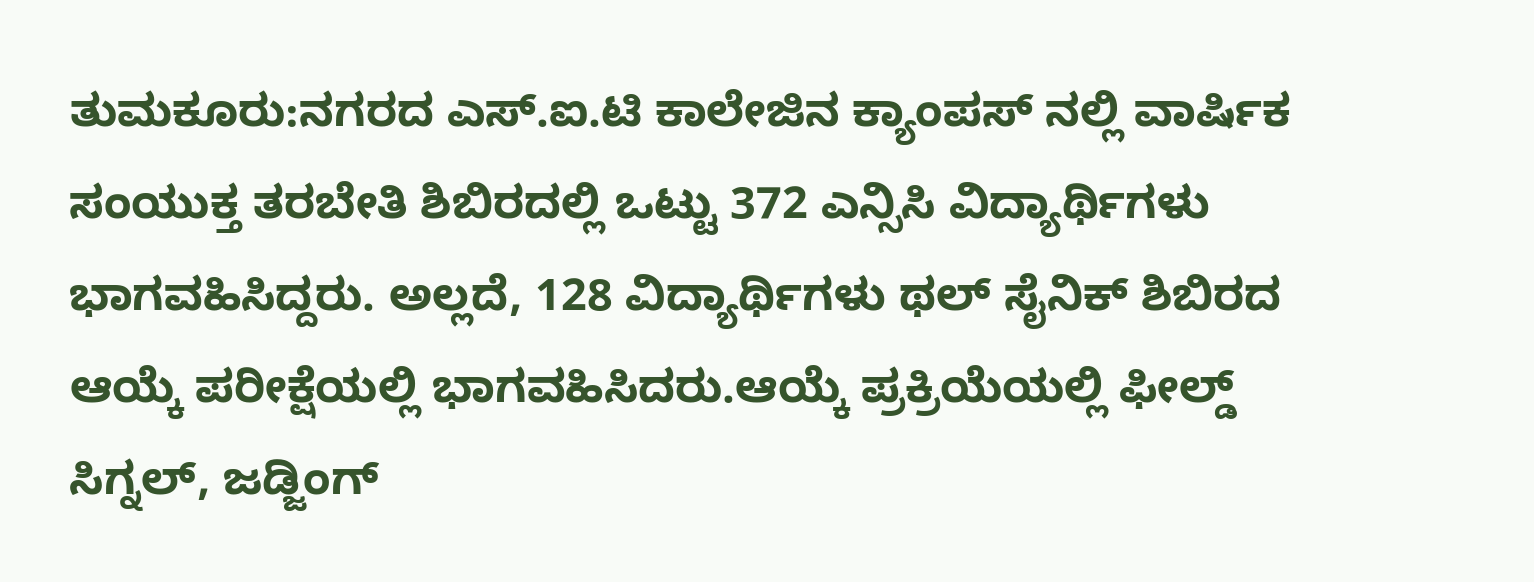ತುಮಕೂರು:ನಗರದ ಎಸ್.ಐ.ಟಿ ಕಾಲೇಜಿನ ಕ್ಯಾಂಪಸ್ ನಲ್ಲಿ ವಾರ್ಷಿಕ ಸಂಯುಕ್ತ ತರಬೇತಿ ಶಿಬಿರದಲ್ಲಿ ಒಟ್ಟು 372 ಎನ್ಸಿಸಿ ವಿದ್ಯಾರ್ಥಿಗಳು ಭಾಗವಹಿಸಿದ್ದರು. ಅಲ್ಲದೆ, 128 ವಿದ್ಯಾರ್ಥಿಗಳು ಥಲ್ ಸೈನಿಕ್ ಶಿಬಿರದ ಆಯ್ಕೆ ಪರೀಕ್ಷೆಯಲ್ಲಿ ಭಾಗವಹಿಸಿದರು.ಆಯ್ಕೆ ಪ್ರಕ್ರಿಯೆಯಲ್ಲಿ ಫೀಲ್ಡ್ ಸಿಗ್ನಲ್, ಜಡ್ಜಿಂಗ್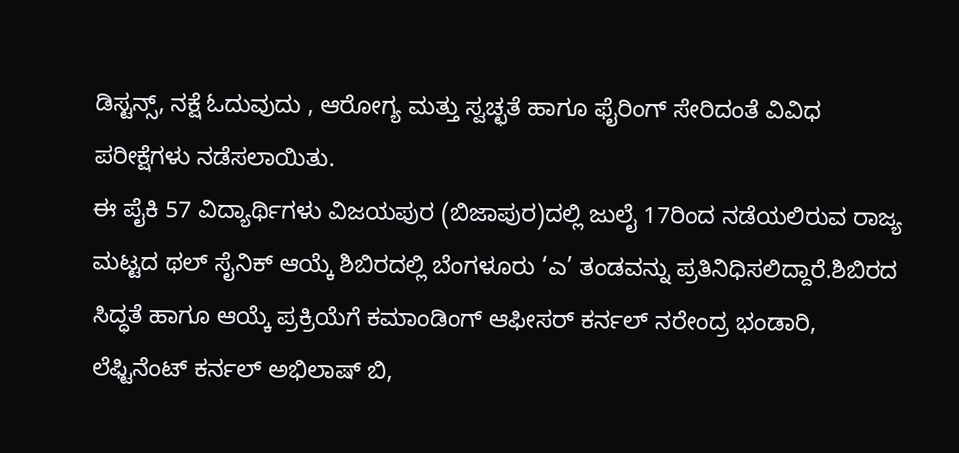ಡಿಸ್ಟನ್ಸ್, ನಕ್ಷೆ ಓದುವುದು , ಆರೋಗ್ಯ ಮತ್ತು ಸ್ವಚ್ಛತೆ ಹಾಗೂ ಫೈರಿಂಗ್ ಸೇರಿದಂತೆ ವಿವಿಧ ಪರೀಕ್ಷೆಗಳು ನಡೆಸಲಾಯಿತು.
ಈ ಪೈಕಿ 57 ವಿದ್ಯಾರ್ಥಿಗಳು ವಿಜಯಪುರ (ಬಿಜಾಪುರ)ದಲ್ಲಿ ಜುಲೈ 17ರಿಂದ ನಡೆಯಲಿರುವ ರಾಜ್ಯ ಮಟ್ಟದ ಥಲ್ ಸೈನಿಕ್ ಆಯ್ಕೆ ಶಿಬಿರದಲ್ಲಿ ಬೆಂಗಳೂರು ‘ಎ’ ತಂಡವನ್ನು ಪ್ರತಿನಿಧಿಸಲಿದ್ದಾರೆ.ಶಿಬಿರದ ಸಿದ್ಧತೆ ಹಾಗೂ ಆಯ್ಕೆ ಪ್ರಕ್ರಿಯೆಗೆ ಕಮಾಂಡಿಂಗ್ ಆಫೀಸರ್ ಕರ್ನಲ್ ನರೇಂದ್ರ ಭಂಡಾರಿ, ಲೆಫ್ಟಿನೆಂಟ್ ಕರ್ನಲ್ ಅಭಿಲಾಷ್ ಬಿ,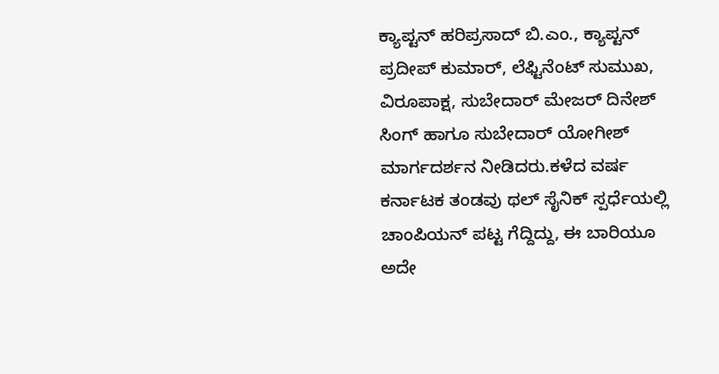ಕ್ಯಾಪ್ಟನ್ ಹರಿಪ್ರಸಾದ್ ಬಿ.ಎಂ., ಕ್ಯಾಪ್ಟನ್ ಪ್ರದೀಪ್ ಕುಮಾರ್, ಲೆಫ್ಟಿನೆಂಟ್ ಸುಮುಖ, ವಿರೂಪಾಕ್ಷ, ಸುಬೇದಾರ್ ಮೇಜರ್ ದಿನೇಶ್ ಸಿಂಗ್ ಹಾಗೂ ಸುಬೇದಾರ್ ಯೋಗೀಶ್ ಮಾರ್ಗದರ್ಶನ ನೀಡಿದರು.ಕಳೆದ ವರ್ಷ ಕರ್ನಾಟಕ ತಂಡವು ಥಲ್ ಸೈನಿಕ್ ಸ್ಪರ್ಧೆಯಲ್ಲಿ ಚಾಂಪಿಯನ್ ಪಟ್ಟ ಗೆದ್ದಿದ್ದು, ಈ ಬಾರಿಯೂ ಅದೇ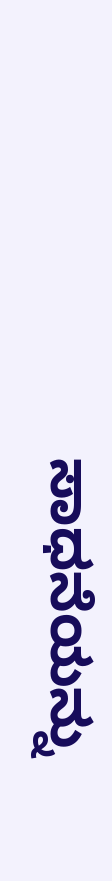ಸಾಧನೆಯನ್ನು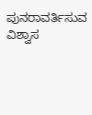ಪುನರಾವರ್ತಿಸುವ ವಿಶ್ವಾಸ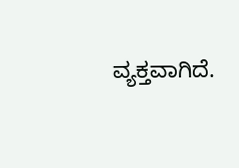ವ್ಯಕ್ತವಾಗಿದೆ.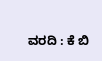ವರದಿ : ಕೆ ಬಿ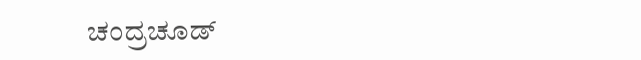ಚಂದ್ರಚೂಡ್